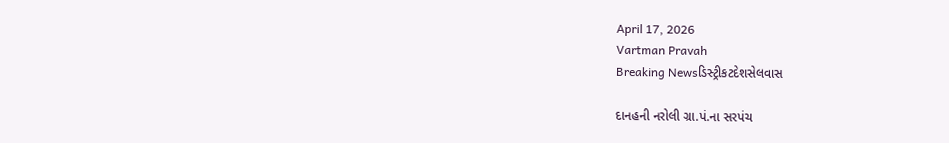April 17, 2026
Vartman Pravah
Breaking Newsડિસ્ટ્રીકટદેશસેલવાસ

દાનહની નરોલી ગ્રા.પં.ના સરપંચ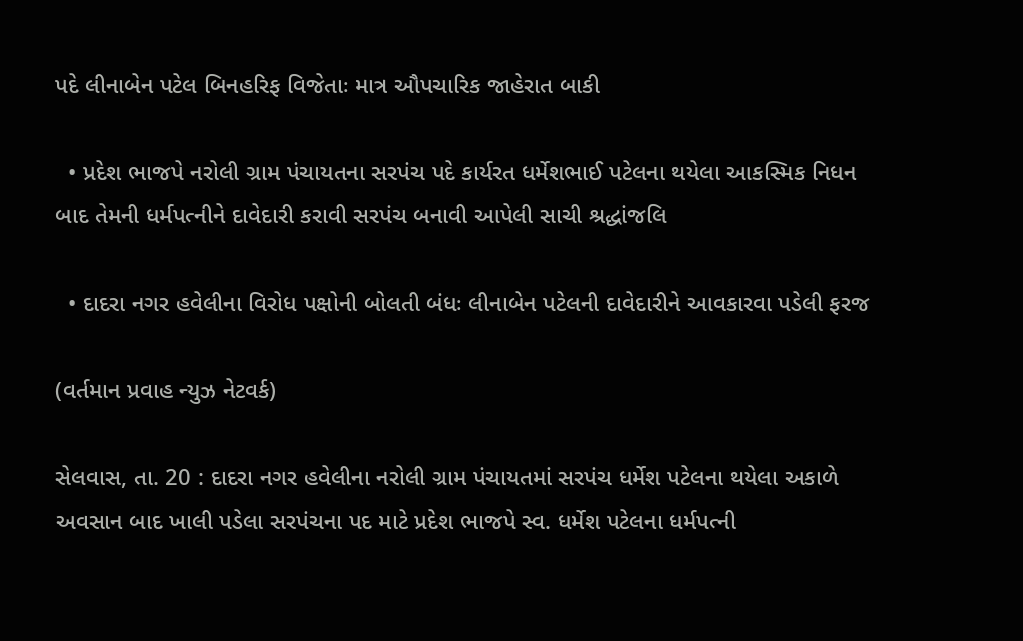પદે લીનાબેન પટેલ બિનહરિફ વિજેતાઃ માત્ર ઔપચારિક જાહેરાત બાકી

  • પ્રદેશ ભાજપે નરોલી ગ્રામ પંચાયતના સરપંચ પદે કાર્યરત ધર્મેશભાઈ પટેલના થયેલા આકસ્‍મિક નિધન બાદ તેમની ધર્મપત્‍નીને દાવેદારી કરાવી સરપંચ બનાવી આપેલી સાચી શ્રદ્ધાંજલિ

  • દાદરા નગર હવેલીના વિરોધ પક્ષોની બોલતી બંધઃ લીનાબેન પટેલની દાવેદારીને આવકારવા પડેલી ફરજ

(વર્તમાન પ્રવાહ ન્‍યુઝ નેટવર્ક)

સેલવાસ, તા. 20 : દાદરા નગર હવેલીના નરોલી ગ્રામ પંચાયતમાં સરપંચ ધર્મેશ પટેલના થયેલા અકાળે અવસાન બાદ ખાલી પડેલા સરપંચના પદ માટે પ્રદેશ ભાજપે સ્‍વ. ધર્મેશ પટેલના ધર્મપત્‍ની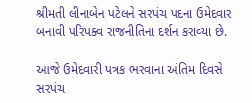શ્રીમતી લીનાબેન પટેલને સરપંચ પદના ઉમેદવાર બનાવી પરિપક્‍વ રાજનીતિના દર્શન કરાવ્‍યા છે.

આજે ઉમેદવારી પત્રક ભરવાના અંતિમ દિવસે સરપંચ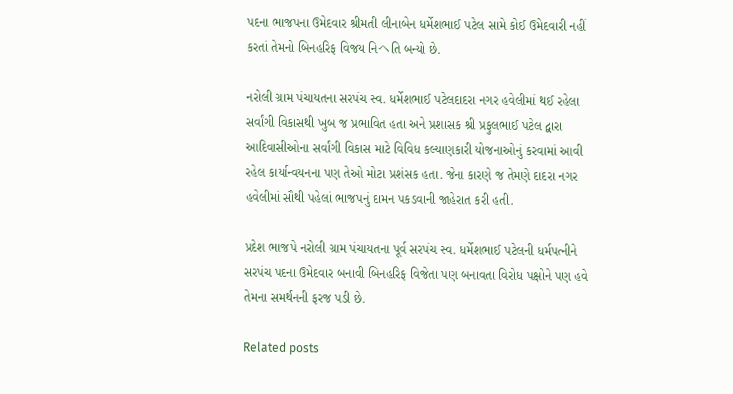પદના ભાજપના ઉમેદવાર શ્રીમતી લીનાબેન ધર્મેશભાઈ પટેલ સામે કોઈ ઉમેદવારી નહીં કરતાં તેમનો બિનહરિફ વિજય નિヘતિ બન્‍યો છે.

નરોલી ગ્રામ પંચાયતના સરપંચ સ્‍વ. ધર્મેશભાઈ પટેલદાદરા નગર હવેલીમાં થઈ રહેલા સર્વાંગી વિકાસથી ખુબ જ પ્રભાવિત હતા અને પ્રશાસક શ્રી પ્રફુલભાઈ પટેલ દ્વારા આદિવાસીઓના સર્વાંગી વિકાસ માટે વિવિધ કલ્‍યાણકારી યોજનાઓનું કરવામાં આવી રહેલ કાર્યાન્‍વયનના પણ તેઓ મોટા પ્રશંસક હતા. જેના કારણે જ તેમણે દાદરા નગર હવેલીમાં સૌથી પહેલાં ભાજપનું દામન પકડવાની જાહેરાત કરી હતી.

પ્રદેશ ભાજપે નરોલી ગ્રામ પંચાયતના પૂર્વ સરપંચ સ્‍વ. ધર્મેશભાઈ પટેલની ધર્મપત્‍નીને સરપંચ પદના ઉમેદવાર બનાવી બિનહરિફ વિજેતા પણ બનાવતા વિરોધ પક્ષોને પણ હવે તેમના સમર્થનની ફરજ પડી છે.

Related posts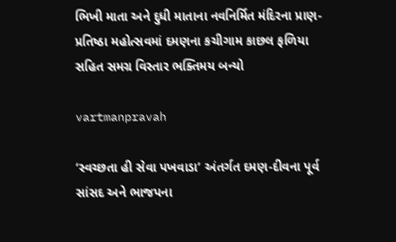ભિખી માતા અને દુધી માતાના નવનિર્મિત મંદિરના પ્રાણ-પ્રતિષ્‍ઠા મહોત્‍સવમાં દમણના કચીગામ કાછલ ફળિયા સહિત સમગ્ર વિસ્‍તાર ભક્‍તિમય બન્‍યો

vartmanpravah

‘સ્‍વચ્‍છતા હી સેવા પખવાડા’ અંતર્ગત દમણ-દીવના પૂર્વ સાંસદ અને ભાજપના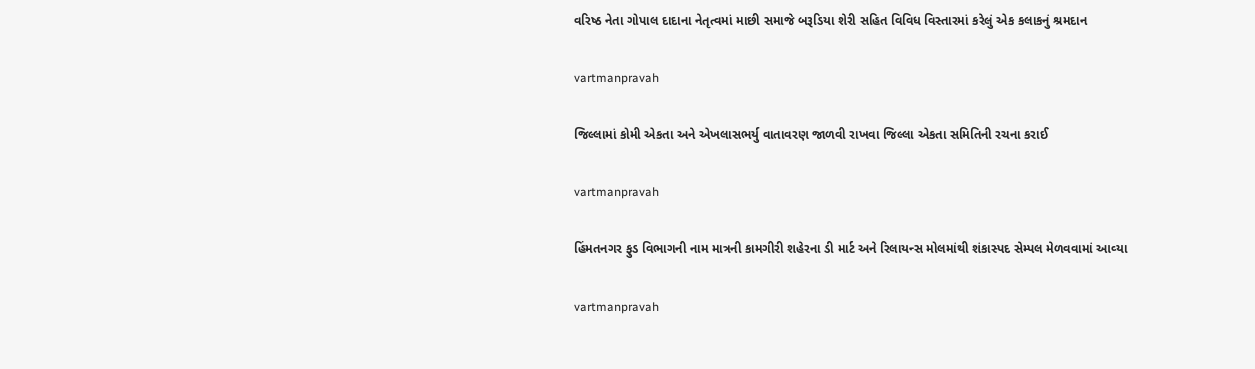વરિષ્‍ઠ નેતા ગોપાલ દાદાના નેતૃત્‍વમાં માછી સમાજે બરૂડિયા શેરી સહિત વિવિધ વિસ્‍તારમાં કરેલું એક કલાકનું શ્રમદાન

vartmanpravah

જિલ્લામાં કોમી એકતા અને એખલાસભર્યુ વાતાવરણ જાળવી રાખવા જિલ્લા એકતા સમિતિની રચના કરાઈ

vartmanpravah

હિંમતનગર ફુડ વિભાગની નામ માત્રની કામગીરી શહેરના ડી માર્ટ અને રિલાયન્‍સ મોલમાંથી શંકાસ્‍પદ સેમ્‍પલ મેળવવામાં આવ્‍યા

vartmanpravah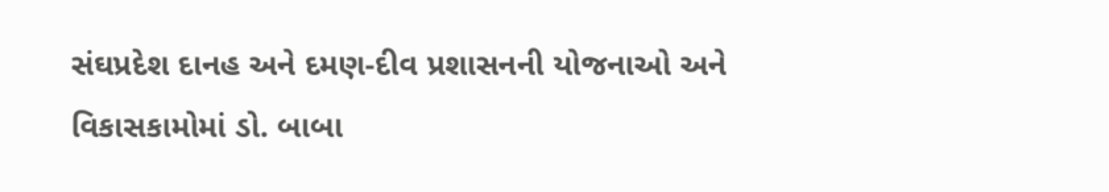સંઘપ્રદેશ દાનહ અને દમણ-દીવ પ્રશાસનની યોજનાઓ અને વિકાસકામોમાં ડો. બાબા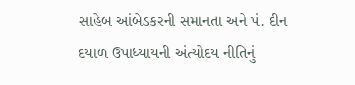સાહેબ આંબેડકરની સમાનતા અને પં. દીન દયાળ ઉપાધ્‍યાયની અંત્‍યોદય નીતિનું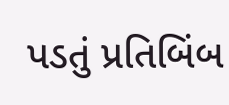પડતું પ્રતિબિંબ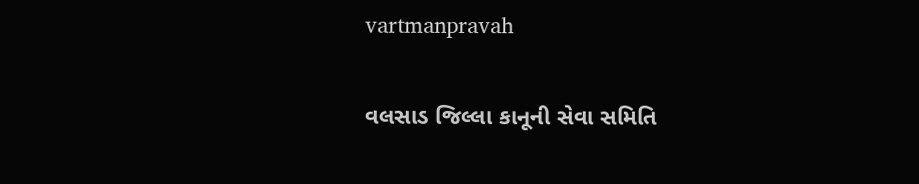vartmanpravah

વલસાડ જિલ્લા કાનૂની સેવા સમિતિ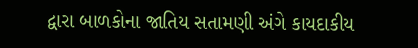દ્વારા બાળકોના જાતિય સતામણી અંગે કાયદાકીય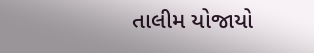તાલીમ યોજાયો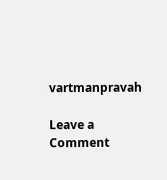vartmanpravah

Leave a Comment